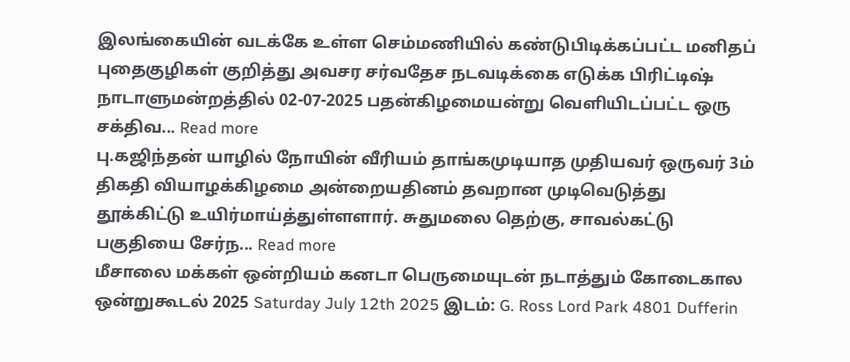இலங்கையின் வடக்கே உள்ள செம்மணியில் கண்டுபிடிக்கப்பட்ட மனிதப் புதைகுழிகள் குறித்து அவசர சர்வதேச நடவடிக்கை எடுக்க பிரிட்டிஷ் நாடாளுமன்றத்தில் 02-07-2025 பதன்கிழமையன்று வெளியிடப்பட்ட ஒரு சக்திவ... Read more
பு.கஜிந்தன் யாழில் நோயின் வீரியம் தாங்கமுடியாத முதியவர் ஒருவர் 3ம் திகதி வியாழக்கிழமை அன்றையதினம் தவறான முடிவெடுத்து தூக்கிட்டு உயிர்மாய்த்துள்ளளார். சுதுமலை தெற்கு, சாவல்கட்டு பகுதியை சேர்ந... Read more
மீசாலை மக்கள் ஒன்றியம் கனடா பெருமையுடன் நடாத்தும் கோடைகால ஒன்றுகூடல் 2025 Saturday July 12th 2025 இடம்: G. Ross Lord Park 4801 Dufferin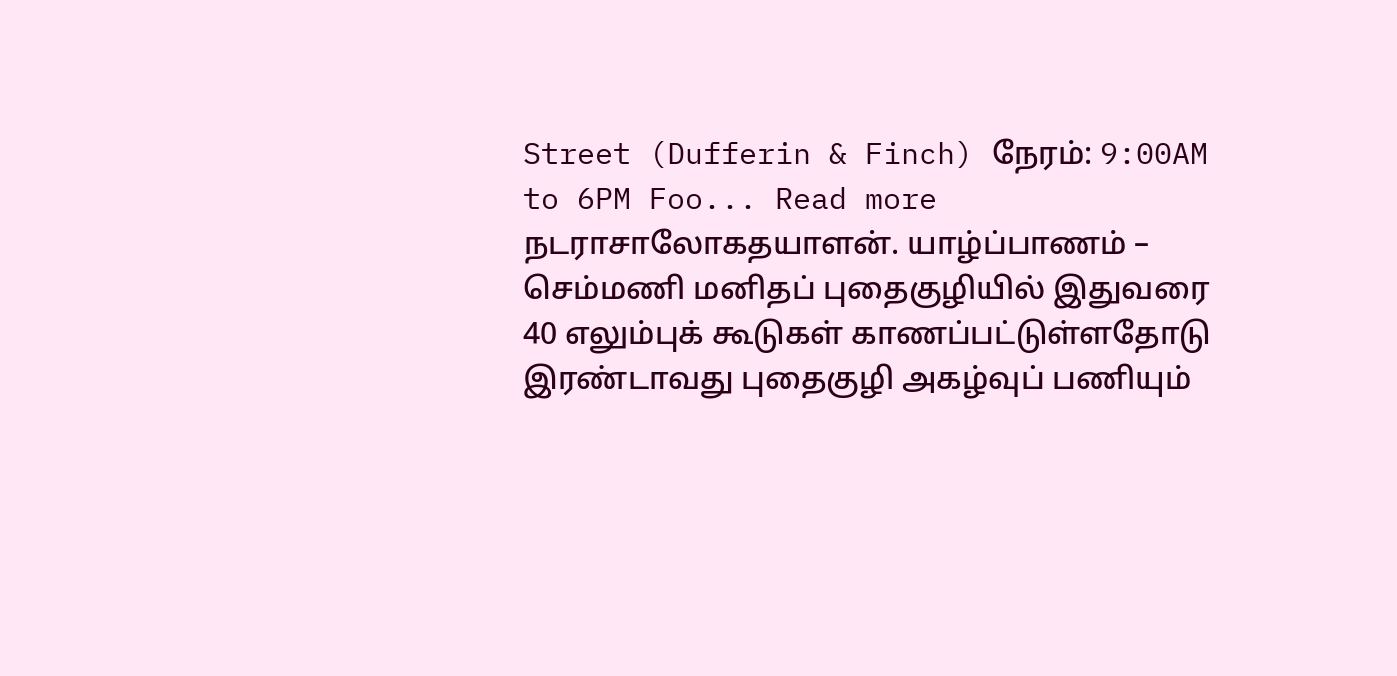Street (Dufferin & Finch) நேரம்: 9:00AM to 6PM Foo... Read more
நடராசாலோகதயாளன். யாழ்ப்பாணம் – செம்மணி மனிதப் புதைகுழியில் இதுவரை 40 எலும்புக் கூடுகள் காணப்பட்டுள்ளதோடு இரண்டாவது புதைகுழி அகழ்வுப் பணியும்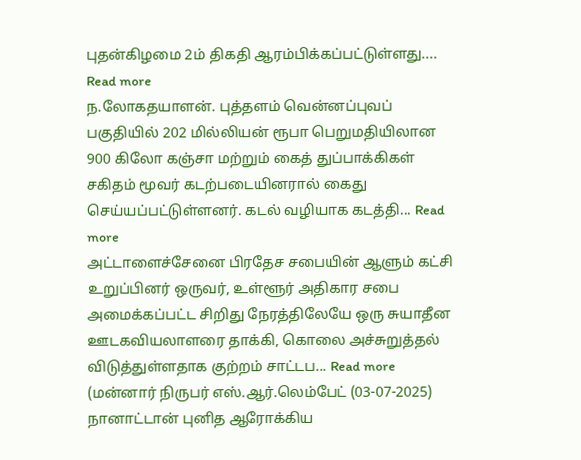புதன்கிழமை 2ம் திகதி ஆரம்பிக்கப்பட்டுள்ளது.... Read more
ந.லோகதயாளன். புத்தளம் வென்னப்புவப் பகுதியில் 202 மில்லியன் ரூபா பெறுமதியிலான 900 கிலோ கஞ்சா மற்றும் கைத் துப்பாக்கிகள் சகிதம் மூவர் கடற்படையினரால் கைது செய்யப்பட்டுள்ளனர். கடல் வழியாக கடத்தி... Read more
அட்டாளைச்சேனை பிரதேச சபையின் ஆளும் கட்சி உறுப்பினர் ஒருவர், உள்ளூர் அதிகார சபை அமைக்கப்பட்ட சிறிது நேரத்திலேயே ஒரு சுயாதீன ஊடகவியலாளரை தாக்கி, கொலை அச்சுறுத்தல் விடுத்துள்ளதாக குற்றம் சாட்டப... Read more
(மன்னார் நிருபர் எஸ்.ஆர்.லெம்பேட் (03-07-2025) நானாட்டான் புனித ஆரோக்கிய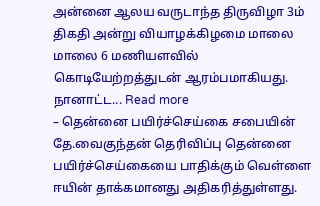அன்னை ஆலய வருடாந்த திருவிழா 3ம் திகதி அன்று வியாழக்கிழமை மாலை மாலை 6 மணியளவில் கொடியேற்றத்துடன் ஆரம்பமாகியது. நானாட்ட... Read more
– தென்னை பயிர்ச்செய்கை சபையின் தே.வைகுந்தன் தெரிவிப்பு தென்னை பயிர்ச்செய்கையை பாதிக்கும் வெள்ளை ஈயின் தாக்கமானது அதிகரித்துள்ளது.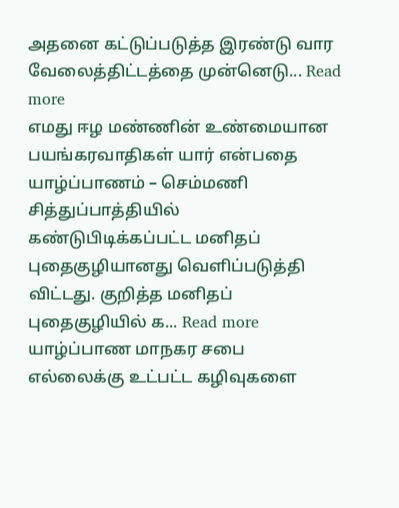அதனை கட்டுப்படுத்த இரண்டு வார வேலைத்திட்டத்தை முன்னெடு... Read more
எமது ஈழ மண்ணின் உண்மையான பயங்கரவாதிகள் யார் என்பதை யாழ்ப்பாணம் – செம்மணி சித்துப்பாத்தியில் கண்டுபிடிக்கப்பட்ட மனிதப் புதைகுழியானது வெளிப்படுத்தி விட்டது. குறித்த மனிதப் புதைகுழியில் க... Read more
யாழ்ப்பாண மாநகர சபை எல்லைக்கு உட்பட்ட கழிவுகளை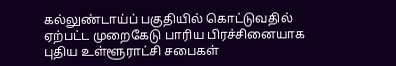கல்லுண்டாய்ப் பகுதியில் கொட்டுவதில் ஏற்பட்ட முறைகேடு பாரிய பிரச்சினையாக புதிய உள்ளூராட்சி சபைகள்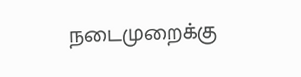நடைமுறைக்கு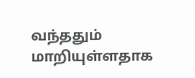வந்ததும் மாறியுள்ளதாக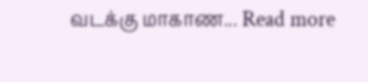வடக்கு மாகாண... Read more